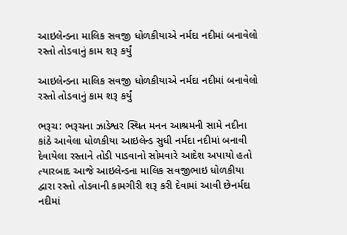આઇલેન્ડના માલિક સવજી ધોળકીયાએ નર્મદા નદીમાં બનાવેલો રસ્તો તોડવાનું કામ શરૂ કર્યું

આઇલેન્ડના માલિક સવજી ધોળકીયાએ નર્મદા નદીમાં બનાવેલો રસ્તો તોડવાનું કામ શરૂ કર્યું

ભરૂચ: ભરૂચના ઝાડેશ્વર સ્થિત મનન આશ્રમની સામે નદીના કાંઠે આવેલા ધોળકીયા આઇલેન્ડ સુધી નર્મદા નદીમાં બનાવી દેવાયેલા રસ્તાને તોડી પાડવાનો સોમવારે આદેશ અપાયો હતો ત્યારબાદ આજે આઇલેન્ડના માલિક સવજીભાઇ ધોળકીયા દ્વારા રસ્તો તોડવાની કામગીરી શરૂ કરી દેવામાં આવી છેનર્મદા નદીમાં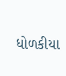ધોળકીયા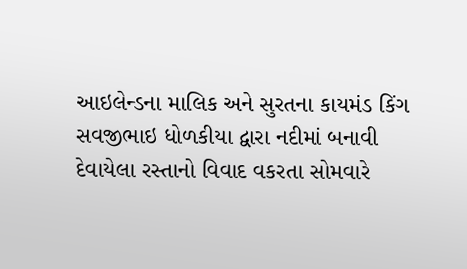આઇલેન્ડના માલિક અને સુરતના કાયમંડ કિંગ સવજીભાઇ ધોળકીયા દ્વારા નદીમાં બનાવી દેવાયેલા રસ્તાનો વિવાદ વકરતા સોમવારે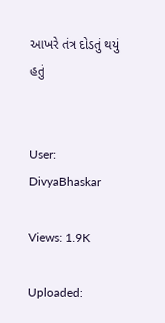આખરે તંત્ર દોડતું થયું હતું


User: DivyaBhaskar

Views: 1.9K

Uploaded: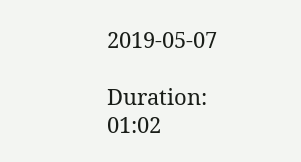2019-05-07

Duration: 01:02